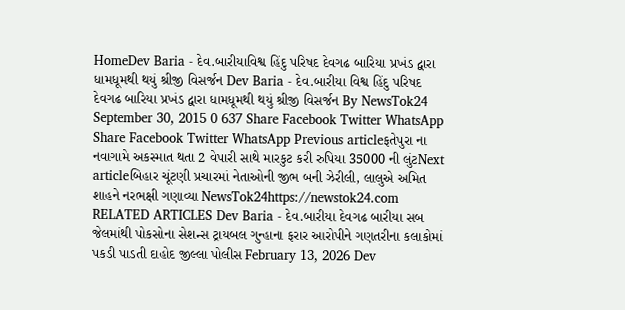HomeDev Baria - દેવ.બારીયાવિશ્વ હિંદુ પરિષદ દેવગઢ બારિયા પ્રખંડ દ્વારા ધામધૂમથી થયું શ્રીજી વિસર્જન Dev Baria - દેવ.બારીયા વિશ્વ હિંદુ પરિષદ દેવગઢ બારિયા પ્રખંડ દ્વારા ધામધૂમથી થયું શ્રીજી વિસર્જન By NewsTok24 September 30, 2015 0 637 Share Facebook Twitter WhatsApp Share Facebook Twitter WhatsApp Previous articleફતેપુરા ના નવાગામે અકસ્માત થતા 2 વેપારી સાથે મારકુટ કરી રુપિયા 35000 ની લુંટNext articleબિહાર ચૂંટણી પ્રચારમાં નેતાઓની જીભ બની ઝેરીલી, લાલુએ અમિત શાહને નરભક્ષી ગણાવ્યા NewsTok24https://newstok24.com RELATED ARTICLES Dev Baria - દેવ.બારીયા દેવગઢ બારીયા સબ જેલમાંથી પોકસોના સેશન્સ ટ્રાયબલ ગુન્હાના ફરાર આરોપીને ગણતરીના કલાકોમાં પકડી પાડતી દાહોદ જીલ્લા પોલીસ February 13, 2026 Dev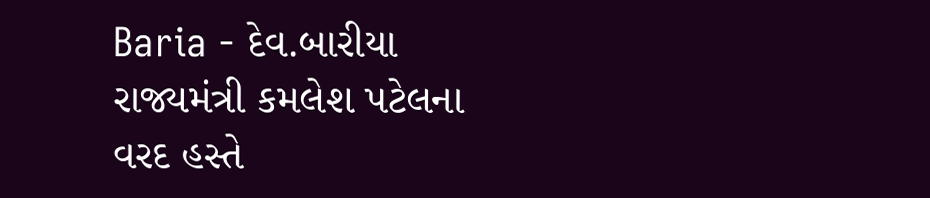Baria - દેવ.બારીયા રાજ્યમંત્રી કમલેશ પટેલના વરદ હસ્તે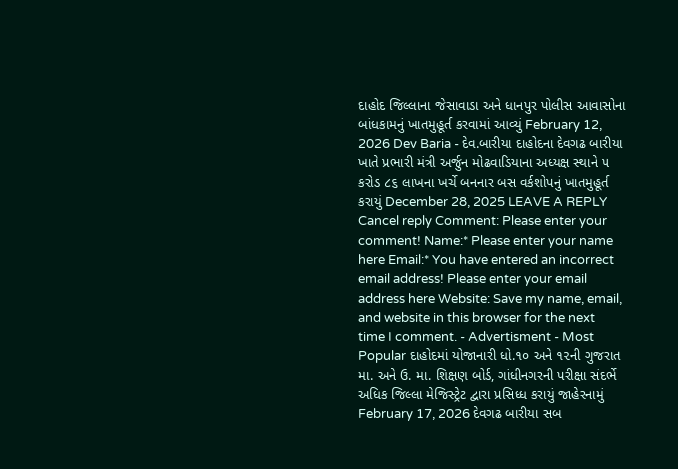દાહોદ જિલ્લાના જેસાવાડા અને ધાનપુર પોલીસ આવાસોના બાંધકામનું ખાતમુહૂર્ત કરવામાં આવ્યું February 12, 2026 Dev Baria - દેવ.બારીયા દાહોદના દેવગઢ બારીયા ખાતે પ્રભારી મંત્રી અર્જુન મોઢવાડિયાના અધ્યક્ષ સ્થાને ૫ કરોડ ૮૬ લાખના ખર્ચે બનનાર બસ વર્કશોપનું ખાતમુહૂર્ત કરાયું December 28, 2025 LEAVE A REPLY Cancel reply Comment: Please enter your comment! Name:* Please enter your name here Email:* You have entered an incorrect email address! Please enter your email address here Website: Save my name, email, and website in this browser for the next time I comment. - Advertisment - Most Popular દાહોદમાં યોજાનારી ધો.૧૦ અને ૧૨ની ગુજરાત મા. અને ઉ. મા. શિક્ષણ બોર્ડ, ગાંધીનગરની પરીક્ષા સંદર્ભે અધિક જિલ્લા મેજિસ્ટ્રેટ દ્વારા પ્રસિધ્ધ કરાયું જાહેરનામું February 17, 2026 દેવગઢ બારીયા સબ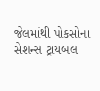જેલમાંથી પોકસોના સેશન્સ ટ્રાયબલ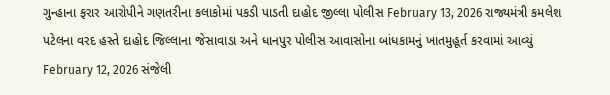ગુન્હાના ફરાર આરોપીને ગણતરીના કલાકોમાં પકડી પાડતી દાહોદ જીલ્લા પોલીસ February 13, 2026 રાજ્યમંત્રી કમલેશ પટેલના વરદ હસ્તે દાહોદ જિલ્લાના જેસાવાડા અને ધાનપુર પોલીસ આવાસોના બાંધકામનું ખાતમુહૂર્ત કરવામાં આવ્યું February 12, 2026 સંજેલી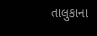તાલુકાના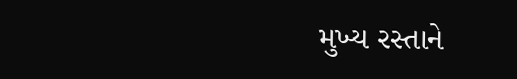મુખ્ય રસ્તાને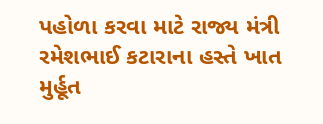પહોળા કરવા માટે રાજ્ય મંત્રી રમેશભાઈ કટારાના હસ્તે ખાત મુર્હૂત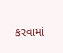કરવામાં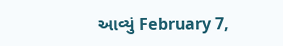આવ્યું February 7,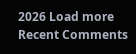2026 Load more Recent Comments